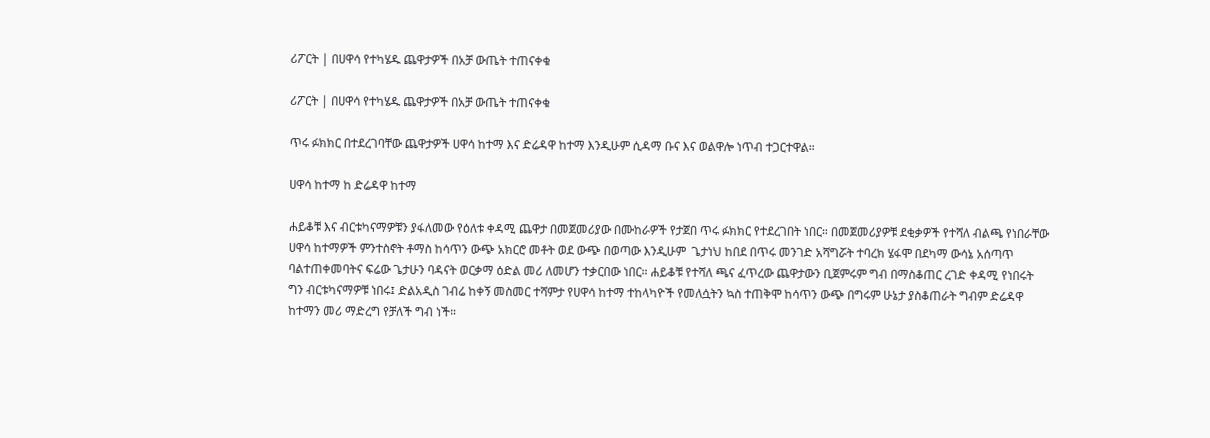ሪፖርት | በሀዋሳ የተካሄዱ ጨዋታዎች በአቻ ውጤት ተጠናቀቁ

ሪፖርት | በሀዋሳ የተካሄዱ ጨዋታዎች በአቻ ውጤት ተጠናቀቁ

ጥሩ ፉክክር በተደረገባቸው ጨዋታዎች ሀዋሳ ከተማ እና ድሬዳዋ ከተማ እንዲሁም ሲዳማ ቡና እና ወልዋሎ ነጥብ ተጋርተዋል።

ሀዋሳ ከተማ ከ ድሬዳዋ ከተማ

ሐይቆቹ እና ብርቱካናማዎቹን ያፋለመው የዕለቱ ቀዳሚ ጨዋታ በመጀመሪያው በሙከራዎች የታጀበ ጥሩ ፉክክር የተደረገበት ነበር። በመጀመሪያዎቹ ደቂቃዎች የተሻለ ብልጫ የነበራቸው ሀዋሳ ከተማዎች ምንተስኖት ቶማስ ከሳጥን ውጭ አክርሮ መቶት ወደ ውጭ በወጣው እንዲሁም  ጌታነህ ከበደ በጥሩ መንገድ አሻግሯት ተባረክ ሄፋሞ በደካማ ውሳኔ አሰጣጥ ባልተጠቀመባትና ፍሬው ጌታሁን ባዳናት ወርቃማ ዕድል መሪ ለመሆን ተቃርበው ነበር። ሐይቆቹ የተሻለ ጫና ፈጥረው ጨዋታውን ቢጀምሩም ግብ በማስቆጠር ረገድ ቀዳሚ የነበሩት ግን ብርቱካናማዎቹ ነበሩ፤ ድልአዲስ ገብሬ ከቀኝ መስመር ተሻምታ የሀዋሳ ከተማ ተከላካዮች የመለሷትን ኳስ ተጠቅሞ ከሳጥን ውጭ በግሩም ሁኔታ ያስቆጠራት ግብም ድሬዳዋ ከተማን መሪ ማድረግ የቻለች ግብ ነች።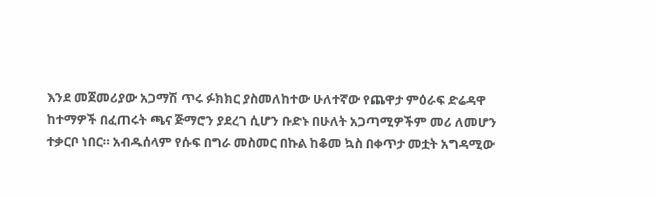እንደ መጀመሪያው አጋማሽ ጥሩ ፉክክር ያስመለከተው ሁለተኛው የጨዋታ ምዕራፍ ድሬዳዋ ከተማዎች በፈጠሩት ጫና ጅማሮን ያደረገ ሲሆን ቡድኑ በሁለት አጋጣሚዎችም መሪ ለመሆን ተቃርቦ ነበር። አብዱሰላም የሱፍ በግራ መስመር በኩል ከቆመ ኳስ በቀጥታ መቷት አግዳሚው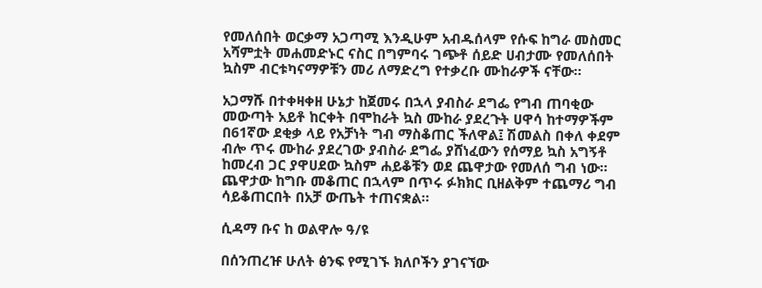የመለሰበት ወርቃማ አጋጣሚ እንዲሁም አብዱሰላም የሱፍ ከግራ መስመር አሻምቷት መሐመድኑር ናስር በግምባሩ ገጭቶ ሰይድ ሀብታሙ የመለሰበት ኳስም ብርቱካናማዎቹን መሪ ለማድረግ የተቃረቡ ሙከራዎች ናቸው።

አጋማሹ በተቀዛቀዘ ሁኔታ ከጀመሩ በኋላ ያብስራ ደግፌ የግብ ጠባቂው መውጣት አይቶ ከርቀት በሞከራት ኳስ ሙከራ ያደረጉት ሀዋሳ ከተማዎችም በ61ኛው ደቂቃ ላይ የአቻነት ግብ ማስቆጠር ችለዋል፤ ሽመልስ በቀለ ቀደም ብሎ ጥሩ ሙከራ ያደረገው ያብስራ ደግፌ ያሸነፈውን የሰማይ ኳስ አግኝቶ ከመረብ ጋር ያዋሀደው ኳስም ሐይቆቹን ወደ ጨዋታው የመለሰ ግብ ነው። ጨዋታው ከግቡ መቆጠር በኋላም በጥሩ ፉክክር ቢዘልቅም ተጨማሪ ግብ ሳይቆጠርበት በአቻ ውጤት ተጠናቋል።

ሲዳማ ቡና ከ ወልዋሎ ዓ/ዩ

በሰንጠረዡ ሁለት ፅንፍ የሚገኙ ክለቦችን ያገናኘው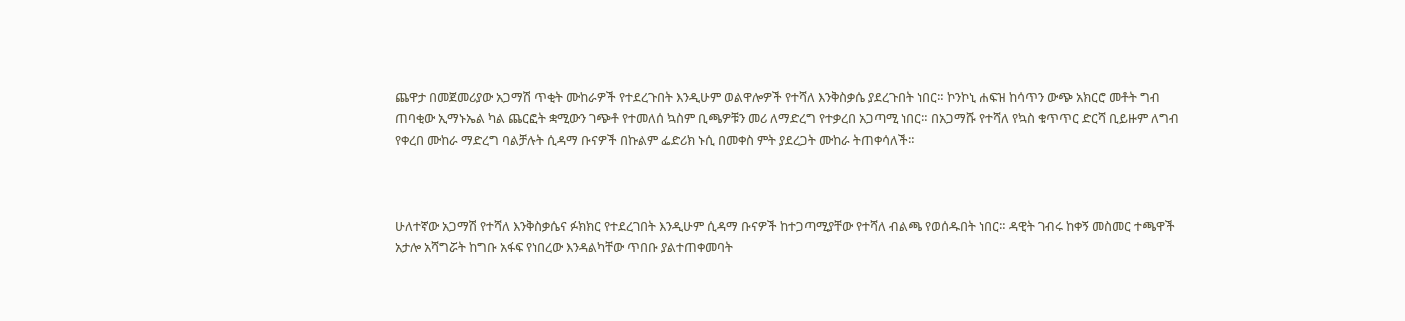ጨዋታ በመጀመሪያው አጋማሽ ጥቂት ሙከራዎች የተደረጉበት እንዲሁም ወልዋሎዎች የተሻለ እንቅስቃሴ ያደረጉበት ነበር። ኮንኮኒ ሐፍዝ ከሳጥን ውጭ አክርሮ መቶት ግብ ጠባቂው ኢማኑኤል ካል ጨርፎት ቋሚውን ገጭቶ የተመለሰ ኳስም ቢጫዎቹን መሪ ለማድረግ የተቃረበ አጋጣሚ ነበር። በአጋማሹ የተሻለ የኳስ ቁጥጥር ድርሻ ቢይዙም ለግብ የቀረበ ሙከራ ማድረግ ባልቻሉት ሲዳማ ቡናዎች በኩልም ፌድሪክ ኑሲ በመቀስ ምት ያደረጋት ሙከራ ትጠቀሳለች።



ሁለተኛው አጋማሽ የተሻለ እንቅስቃሴና ፉክክር የተደረገበት እንዲሁም ሲዳማ ቡናዎች ከተጋጣሚያቸው የተሻለ ብልጫ የወሰዱበት ነበር። ዳዊት ገብሩ ከቀኝ መስመር ተጫዋች አታሎ አሻግሯት ከግቡ አፋፍ የነበረው እንዳልካቸው ጥበቡ ያልተጠቀመባት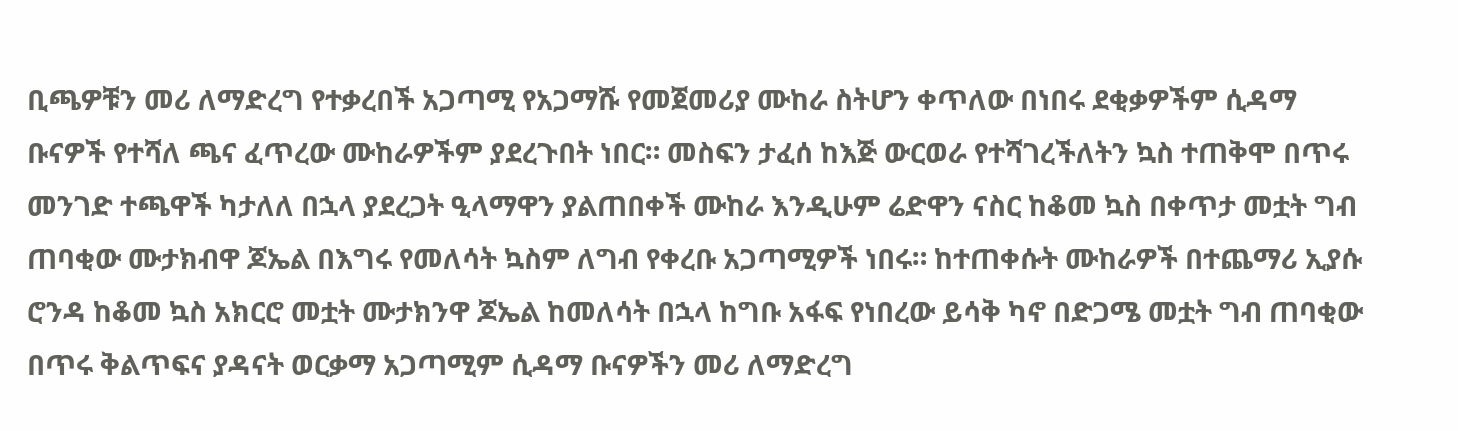ቢጫዎቹን መሪ ለማድረግ የተቃረበች አጋጣሚ የአጋማሹ የመጀመሪያ ሙከራ ስትሆን ቀጥለው በነበሩ ደቂቃዎችም ሲዳማ ቡናዎች የተሻለ ጫና ፈጥረው ሙከራዎችም ያደረጉበት ነበር። መስፍን ታፈሰ ከእጅ ውርወራ የተሻገረችለትን ኳስ ተጠቅሞ በጥሩ መንገድ ተጫዋች ካታለለ በኋላ ያደረጋት ዒላማዋን ያልጠበቀች ሙከራ እንዲሁም ሬድዋን ናስር ከቆመ ኳስ በቀጥታ መቷት ግብ ጠባቂው ሙታክብዋ ጆኤል በእግሩ የመለሳት ኳስም ለግብ የቀረቡ አጋጣሚዎች ነበሩ። ከተጠቀሱት ሙከራዎች በተጨማሪ ኢያሱ ሮንዳ ከቆመ ኳስ አክርሮ መቷት ሙታክንዋ ጆኤል ከመለሳት በኋላ ከግቡ አፋፍ የነበረው ይሳቅ ካኖ በድጋሜ መቷት ግብ ጠባቂው በጥሩ ቅልጥፍና ያዳናት ወርቃማ አጋጣሚም ሲዳማ ቡናዎችን መሪ ለማድረግ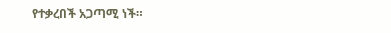የተቃረበች አጋጣሚ ነች።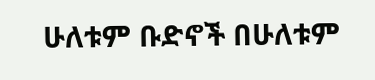ሁለቱም ቡድኖች በሁለቱም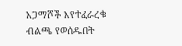አጋማሾች እየተፈራረቁ ብልጫ የወሰዱበት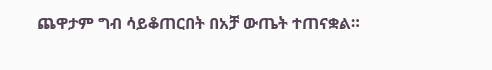ጨዋታም ግብ ሳይቆጠርበት በአቻ ውጤት ተጠናቋል።